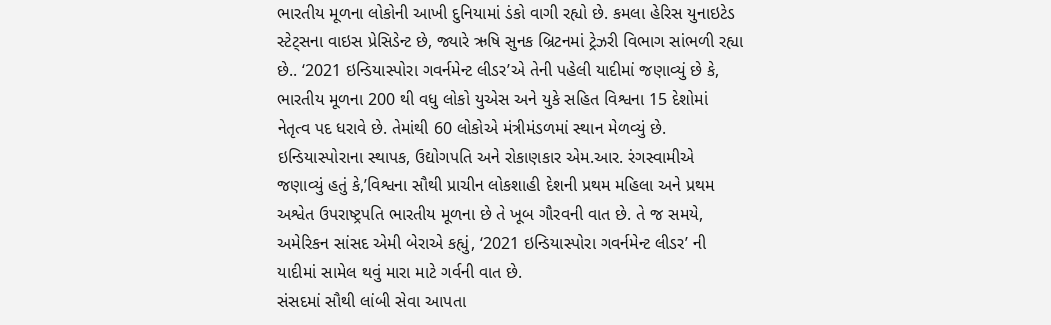ભારતીય મૂળના લોકોની આખી દુનિયામાં ડંકો વાગી રહ્યો છે. કમલા હેરિસ યુનાઇટેડ સ્ટેટ્સના વાઇસ પ્રેસિડેન્ટ છે, જ્યારે ઋષિ સુનક બ્રિટનમાં ટ્રેઝરી વિભાગ સાંભળી રહ્યા છે.. ‘2021 ઇન્ડિયાસ્પોરા ગવર્નમેન્ટ લીડર’એ તેની પહેલી યાદીમાં જણાવ્યું છે કે, ભારતીય મૂળના 200 થી વધુ લોકો યુએસ અને યુકે સહિત વિશ્વના 15 દેશોમાં નેતૃત્વ પદ ધરાવે છે. તેમાંથી 60 લોકોએ મંત્રીમંડળમાં સ્થાન મેળવ્યું છે.
ઇન્ડિયાસ્પોરાના સ્થાપક, ઉદ્યોગપતિ અને રોકાણકાર એમ.આર. રંગસ્વામીએ જણાવ્યું હતું કે,’વિશ્વના સૌથી પ્રાચીન લોકશાહી દેશની પ્રથમ મહિલા અને પ્રથમ અશ્વેત ઉપરાષ્ટ્રપતિ ભારતીય મૂળના છે તે ખૂબ ગૌરવની વાત છે. તે જ સમયે, અમેરિકન સાંસદ એમી બેરાએ કહ્યું, ‘2021 ઇન્ડિયાસ્પોરા ગવર્નમેન્ટ લીડર’ ની યાદીમાં સામેલ થવું મારા માટે ગર્વની વાત છે.
સંસદમાં સૌથી લાંબી સેવા આપતા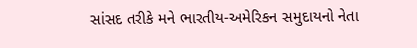સાંસદ તરીકે મને ભારતીય-અમેરિકન સમુદાયનો નેતા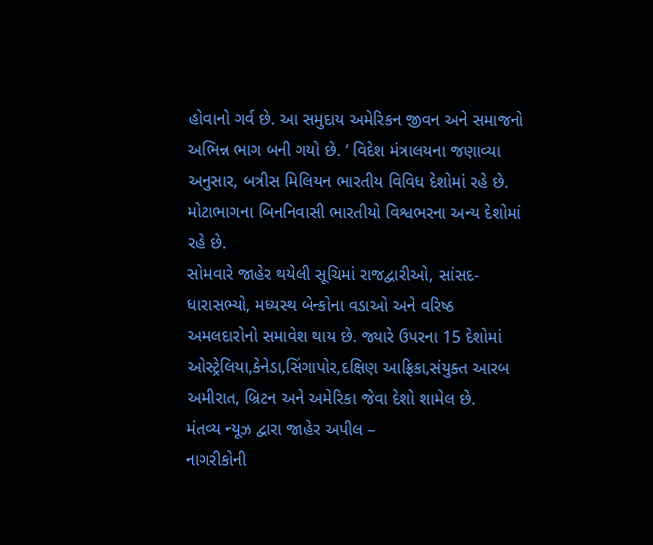હોવાનો ગર્વ છે. આ સમુદાય અમેરિકન જીવન અને સમાજનો અભિન્ન ભાગ બની ગયો છે. ‘ વિદેશ મંત્રાલયના જણાવ્યા અનુસાર, બત્રીસ મિલિયન ભારતીય વિવિધ દેશોમાં રહે છે. મોટાભાગના બિનનિવાસી ભારતીયો વિશ્વભરના અન્ય દેશોમાં રહે છે.
સોમવારે જાહેર થયેલી સૂચિમાં રાજદ્વારીઓ, સાંસદ-ધારાસભ્યો, મધ્યસ્થ બેન્કોના વડાઓ અને વરિષ્ઠ અમલદારોનો સમાવેશ થાય છે. જ્યારે ઉપરના 15 દેશોમાં ઓસ્ટ્રેલિયા,કેનેડા,સિંગાપોર,દક્ષિણ આફ્રિકા,સંયુક્ત આરબ અમીરાત, બ્રિટન અને અમેરિકા જેવા દેશો શામેલ છે.
મંતવ્ય ન્યૂઝ દ્વારા જાહેર અપીલ –
નાગરીકોની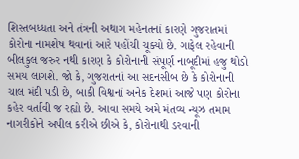શિસ્તબધ્ધતા અને તંત્રની અથાગ મહેનતનાં કારણે ગુજરાતમાં કોરોના નામશેષ થવાનાં આરે પહોંચી ચૂક્યો છે. ગાફેલ રહેવાની બીલકુલ જરુર નથી કારણ કે કોરોનાની સંપૂર્ણ નાબૂદીમાં હજુ થોડો સમય લાગશે. જો કે, ગુજરાતનાં આ સદનસીબ છે કે કોરોનાની ચાલ મંદી પડી છે, બાકી વિશ્વનાં અનેક દેશમાં આજે પણ કોરોના કહેર વર્તાવી જ રહ્યો છે. આવા સમયે અમે મંતવ્ય ન્યૂઝ તમામ નાગરીકોને અપીલ કરીએ છીએ કે, કોરોનાથી ડરવાની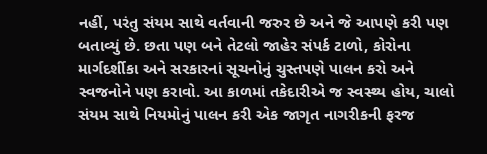નહીં, પરંતુ સંયમ સાથે વર્તવાની જરુર છે અને જે આપણે કરી પણ બતાવ્યું છે. છતા પણ બને તેટલો જાહેર સંપર્ક ટાળો, કોરોના માર્ગદર્શીકા અને સરકારનાં સૂચનોનું ચુસ્તપણે પાલન કરો અને સ્વજનોને પણ કરાવો. આ કાળમાં તકેદારીએ જ સ્વસ્થ્ય હોય, ચાલો સંયમ સાથે નિયમોનું પાલન કરી એક જાગૃત નાગરીકની ફરજ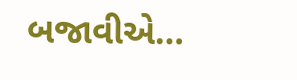બજાવીએ…